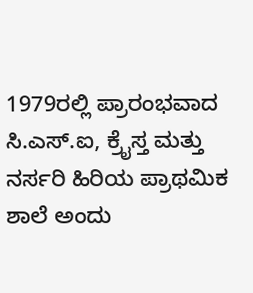1979ರಲ್ಲಿ ಪ್ರಾರಂಭವಾದ ಸಿ.ಎಸ್.ಐ, ಕ್ರೈಸ್ತ ಮತ್ತು ನರ್ಸರಿ ಹಿರಿಯ ಪ್ರಾಥಮಿಕ ಶಾಲೆ ಅಂದು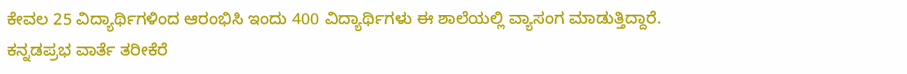ಕೇವಲ 25 ವಿದ್ಯಾರ್ಥಿಗಳಿಂದ ಆರಂಭಿಸಿ ಇಂದು 400 ವಿದ್ಯಾರ್ಥಿಗಳು ಈ ಶಾಲೆಯಲ್ಲಿ ವ್ಯಾಸಂಗ ಮಾಡುತ್ತಿದ್ದಾರೆ.
ಕನ್ನಡಪ್ರಭ ವಾರ್ತೆ ತರೀಕೆರೆ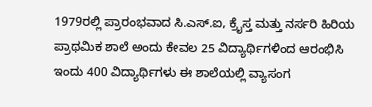1979ರಲ್ಲಿ ಪ್ರಾರಂಭವಾದ ಸಿ.ಎಸ್.ಐ, ಕ್ರೈಸ್ತ ಮತ್ತು ನರ್ಸರಿ ಹಿರಿಯ ಪ್ರಾಥಮಿಕ ಶಾಲೆ ಅಂದು ಕೇವಲ 25 ವಿದ್ಯಾರ್ಥಿಗಳಿಂದ ಆರಂಭಿಸಿ ಇಂದು 400 ವಿದ್ಯಾರ್ಥಿಗಳು ಈ ಶಾಲೆಯಲ್ಲಿ ವ್ಯಾಸಂಗ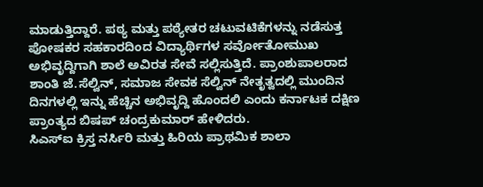ಮಾಡುತ್ತಿದ್ದಾರೆ. ಪಠ್ಯ ಮತ್ತು ಪಠ್ಯೇತರ ಚಟುವಟಿಕೆಗಳನ್ನು ನಡೆಸುತ್ತ ಪೋಷಕರ ಸಹಕಾರದಿಂದ ವಿದ್ಯಾರ್ಥಿಗಳ ಸರ್ವೋತೋಮುಖ ಅಭಿವೃದ್ದಿಗಾಗಿ ಶಾಲೆ ಅವಿರತ ಸೇವೆ ಸಲ್ಲಿಸುತ್ತಿದೆ. ಪ್ರಾಂಶುಪಾಲರಾದ ಶಾಂತಿ ಜೆ.ಸೆಲ್ವಿನ್, ಸಮಾಜ ಸೇವಕ ಸೆಲ್ವಿನ್ ನೇತೃತ್ವದಲ್ಲಿ ಮುಂದಿನ ದಿನಗಳಲ್ಲಿ ಇನ್ನು ಹೆಚ್ಚಿನ ಅಭಿವೃದ್ದಿ ಹೊಂದಲಿ ಎಂದು ಕರ್ನಾಟಕ ದಕ್ಷಿಣ ಪ್ರಾಂತ್ಯದ ಬಿಷಪ್ ಚಂದ್ರಕುಮಾರ್ ಹೇಳಿದರು.
ಸಿಎಸ್ಐ ಕ್ರಿಸ್ತ ನರ್ಸಿರಿ ಮತ್ತು ಹಿರಿಯ ಪ್ರಾಥಮಿಕ ಶಾಲಾ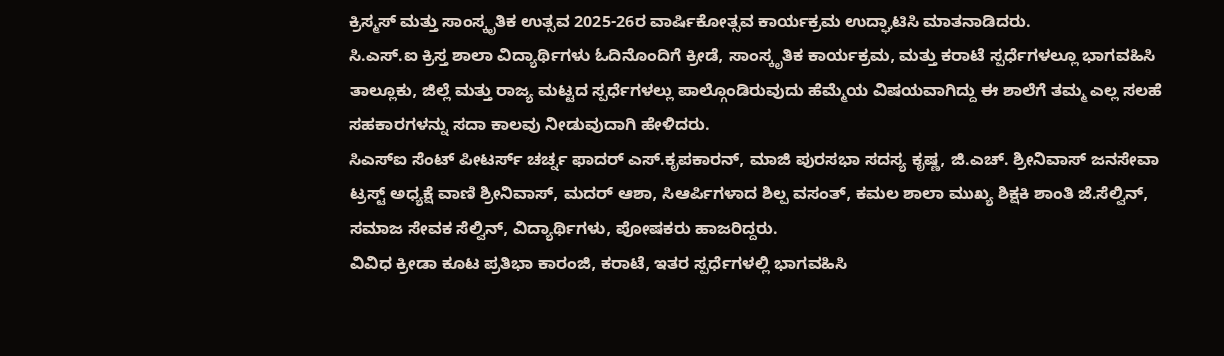ಕ್ರಿಸ್ಮಸ್ ಮತ್ತು ಸಾಂಸ್ಕೃತಿಕ ಉತ್ಸವ 2025-26ರ ವಾರ್ಷಿಕೋತ್ಸವ ಕಾರ್ಯಕ್ರಮ ಉದ್ಘಾಟಿಸಿ ಮಾತನಾಡಿದರು.
ಸಿ.ಎಸ್.ಐ ಕ್ರಿಸ್ತ ಶಾಲಾ ವಿದ್ಯಾರ್ಥಿಗಳು ಓದಿನೊಂದಿಗೆ ಕ್ರೀಡೆ, ಸಾಂಸ್ಕೃತಿಕ ಕಾರ್ಯಕ್ರಮ, ಮತ್ತು ಕರಾಟೆ ಸ್ಪರ್ಧೆಗಳಲ್ಲೂ ಭಾಗವಹಿಸಿ ತಾಲ್ಲೂಕು, ಜಿಲ್ಲೆ ಮತ್ತು ರಾಜ್ಯ ಮಟ್ಟದ ಸ್ಪರ್ಧೆಗಳಲ್ಲು ಪಾಲ್ಗೊಂಡಿರುವುದು ಹೆಮ್ಮೆಯ ವಿಷಯವಾಗಿದ್ದು ಈ ಶಾಲೆಗೆ ತಮ್ಮ ಎಲ್ಲ ಸಲಹೆ ಸಹಕಾರಗಳನ್ನು ಸದಾ ಕಾಲವು ನೀಡುವುದಾಗಿ ಹೇಳಿದರು.
ಸಿಎಸ್ಐ ಸೆಂಟ್ ಪೀಟರ್ಸ್ ಚರ್ಚ್ನ ಫಾದರ್ ಎಸ್.ಕೃಪಕಾರನ್, ಮಾಜಿ ಪುರಸಭಾ ಸದಸ್ಯ ಕೃಷ್ಣ, ಜಿ.ಎಚ್. ಶ್ರೀನಿವಾಸ್ ಜನಸೇವಾ ಟ್ರಸ್ಟ್ ಅಧ್ಯಕ್ಷೆ ವಾಣಿ ಶ್ರೀನಿವಾಸ್, ಮದರ್ ಆಶಾ, ಸಿಆರ್ಪಿಗಳಾದ ಶಿಲ್ಪ ವಸಂತ್, ಕಮಲ ಶಾಲಾ ಮುಖ್ಯ ಶಿಕ್ಷಕಿ ಶಾಂತಿ ಜೆ.ಸೆಲ್ವಿನ್, ಸಮಾಜ ಸೇವಕ ಸೆಲ್ವಿನ್, ವಿದ್ಯಾರ್ಥಿಗಳು, ಪೋಷಕರು ಹಾಜರಿದ್ದರು.
ವಿವಿಧ ಕ್ರೀಡಾ ಕೂಟ ಪ್ರತಿಭಾ ಕಾರಂಜಿ, ಕರಾಟೆ, ಇತರ ಸ್ಪರ್ಧೆಗಳಲ್ಲಿ ಭಾಗವಹಿಸಿ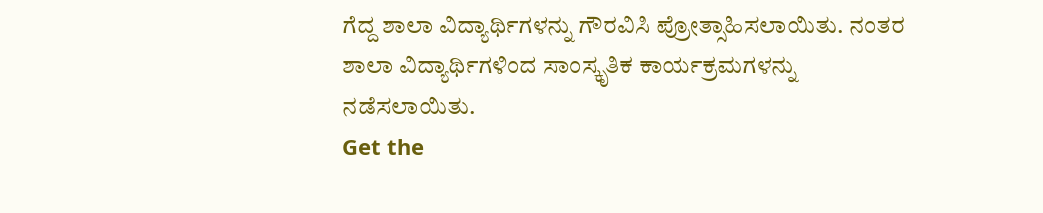ಗೆದ್ದ ಶಾಲಾ ವಿದ್ಯಾರ್ಥಿಗಳನ್ನು ಗೌರವಿಸಿ ಪ್ರೋತ್ಸಾಹಿಸಲಾಯಿತು. ನಂತರ ಶಾಲಾ ವಿದ್ಯಾರ್ಥಿಗಳಿಂದ ಸಾಂಸ್ಕೃತಿಕ ಕಾರ್ಯಕ್ರಮಗಳನ್ನು ನಡೆಸಲಾಯಿತು.
Get the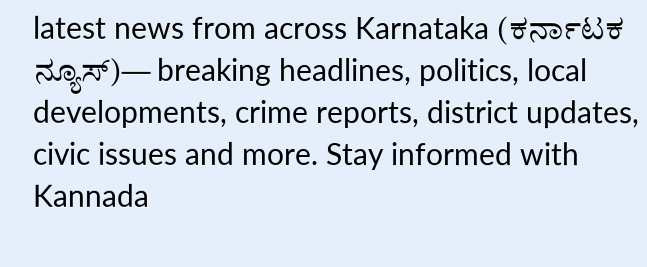latest news from across Karnataka (ಕರ್ನಾಟಕ ನ್ಯೂಸ್)— breaking headlines, politics, local developments, crime reports, district updates, civic issues and more. Stay informed with Kannada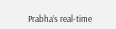Prabha’s real‑time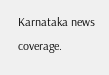Karnataka news coverage.